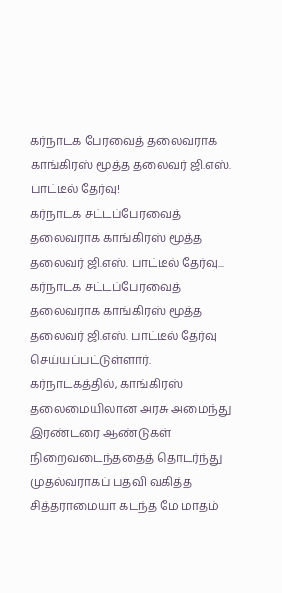கர்நாடக பேரவைத் தலைவராக காங்கிரஸ் மூத்த தலைவர் ஜி.எஸ். பாட்டீல் தேர்வு!
கர்நாடக சட்டப்பேரவைத் தலைவராக காங்கிரஸ் மூத்த தலைவர் ஜி.எஸ். பாட்டீல் தேர்வு...
கர்நாடக சட்டப்பேரவைத் தலைவராக காங்கிரஸ் மூத்த தலைவர் ஜி.எஸ். பாட்டீல் தேர்வு செய்யப்பட்டுள்ளார்.
கர்நாடகத்தில், காங்கிரஸ் தலைமையிலான அரசு அமைந்து இரண்டரை ஆண்டுகள் நிறைவடைந்ததைத் தொடர்ந்து முதல்வராகப் பதவி வகித்த சித்தராமையா கடந்த மே மாதம்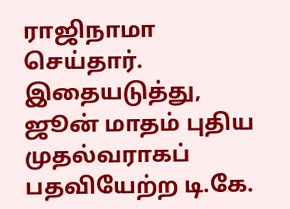ராஜிநாமா செய்தார். இதையடுத்து, ஜூன் மாதம் புதிய முதல்வராகப் பதவியேற்ற டி.கே.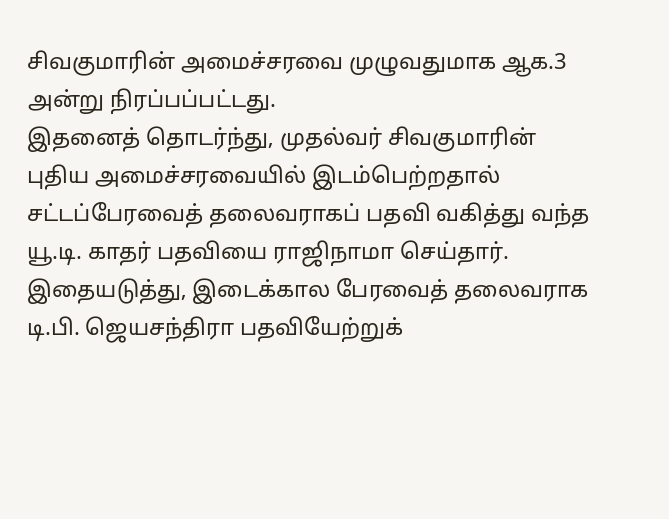சிவகுமாரின் அமைச்சரவை முழுவதுமாக ஆக.3 அன்று நிரப்பப்பட்டது.
இதனைத் தொடர்ந்து, முதல்வர் சிவகுமாரின் புதிய அமைச்சரவையில் இடம்பெற்றதால் சட்டப்பேரவைத் தலைவராகப் பதவி வகித்து வந்த யூ.டி. காதர் பதவியை ராஜிநாமா செய்தார். இதையடுத்து, இடைக்கால பேரவைத் தலைவராக டி.பி. ஜெயசந்திரா பதவியேற்றுக்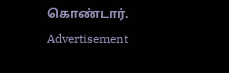கொண்டார்.
Advertisement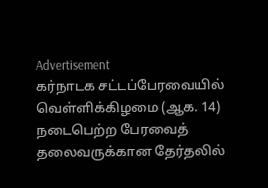Advertisement
கர்நாடக சட்டப்பேரவையில் வெள்ளிக்கிழமை (ஆக. 14) நடைபெற்ற பேரவைத் தலைவருக்கான தேர்தலில்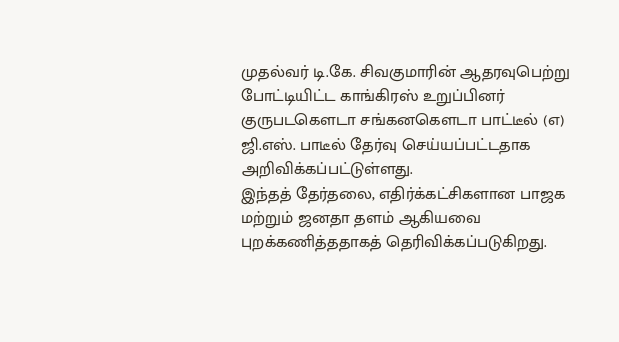முதல்வர் டி.கே. சிவகுமாரின் ஆதரவுபெற்று போட்டியிட்ட காங்கிரஸ் உறுப்பினர் குருபடகௌடா சங்கனகௌடா பாட்டீல் (எ) ஜி.எஸ். பாடீல் தேர்வு செய்யப்பட்டதாக அறிவிக்கப்பட்டுள்ளது.
இந்தத் தேர்தலை, எதிர்க்கட்சிகளான பாஜக மற்றும் ஜனதா தளம் ஆகியவை புறக்கணித்ததாகத் தெரிவிக்கப்படுகிறது.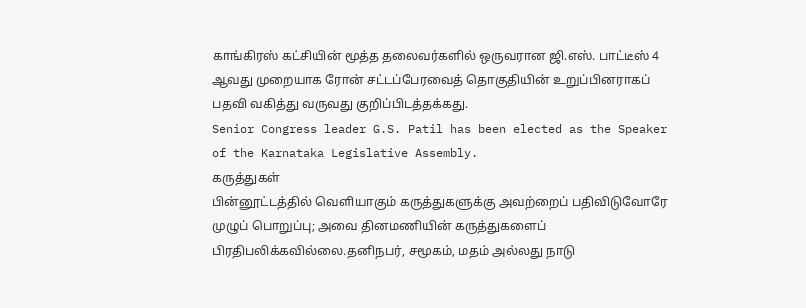காங்கிரஸ் கட்சியின் மூத்த தலைவர்களில் ஒருவரான ஜி.எஸ். பாட்டீஸ் 4 ஆவது முறையாக ரோன் சட்டப்பேரவைத் தொகுதியின் உறுப்பினராகப் பதவி வகித்து வருவது குறிப்பிடத்தக்கது.
Senior Congress leader G.S. Patil has been elected as the Speaker of the Karnataka Legislative Assembly.
கருத்துகள்
பின்னூட்டத்தில் வெளியாகும் கருத்துகளுக்கு அவற்றைப் பதிவிடுவோரே முழுப் பொறுப்பு; அவை தினமணியின் கருத்துகளைப் பிரதிபலிக்கவில்லை.தனிநபர், சமூகம், மதம் அல்லது நாடு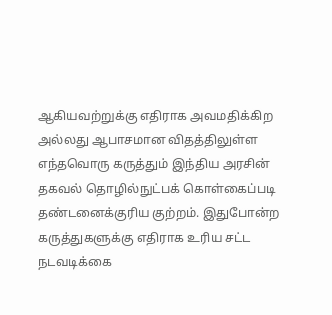ஆகியவற்றுக்கு எதிராக அவமதிக்கிற அல்லது ஆபாசமான விதத்திலுள்ள எந்தவொரு கருத்தும் இந்திய அரசின் தகவல் தொழில்நுட்பக் கொள்கைப்படி தண்டனைக்குரிய குற்றம். இதுபோன்ற கருத்துகளுக்கு எதிராக உரிய சட்ட நடவடிக்கை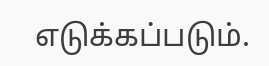எடுக்கப்படும்.